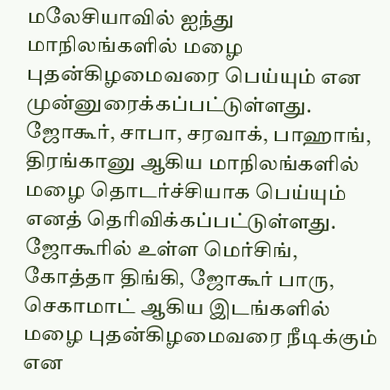மலேசியாவில் ஐந்து மாநிலங்களில் மழை புதன்கிழமைவரை பெய்யும் என முன்னுரைக்கப்பட்டுள்ளது. ஜோகூர், சாபா, சரவாக், பாஹாங், திரங்கானு ஆகிய மாநிலங்களில் மழை தொடர்ச்சியாக பெய்யும் எனத் தெரிவிக்கப்பட்டுள்ளது.
ஜோகூரில் உள்ள மெர்சிங், கோத்தா திங்கி, ஜோகூர் பாரு, செகாமாட் ஆகிய இடங்களில் மழை புதன்கிழமைவரை நீடிக்கும் என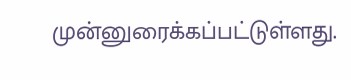முன்னுரைக்கப்பட்டுள்ளது.